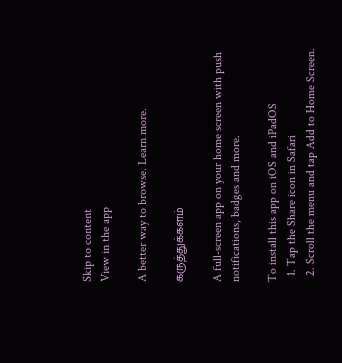Skip to content
View in the app

A better way to browse. Learn more.

கருத்துக்களம்

A full-screen app on your home screen with push notifications, badges and more.

To install this app on iOS and iPadOS
  1. Tap the Share icon in Safari
  2. Scroll the menu and tap Add to Home Screen.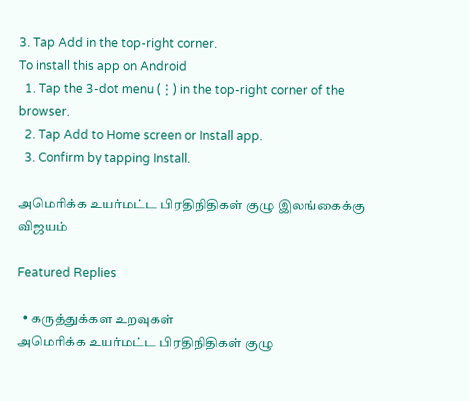3. Tap Add in the top-right corner.
To install this app on Android
  1. Tap the 3-dot menu (⋮) in the top-right corner of the browser.
  2. Tap Add to Home screen or Install app.
  3. Confirm by tapping Install.

அமெரிக்க உயர்மட்ட பிரதிநிதிகள் குழு இலங்கைக்கு விஜயம்

Featured Replies

  • கருத்துக்கள உறவுகள்
அமெரிக்க உயர்மட்ட பிரதிநிதிகள் குழு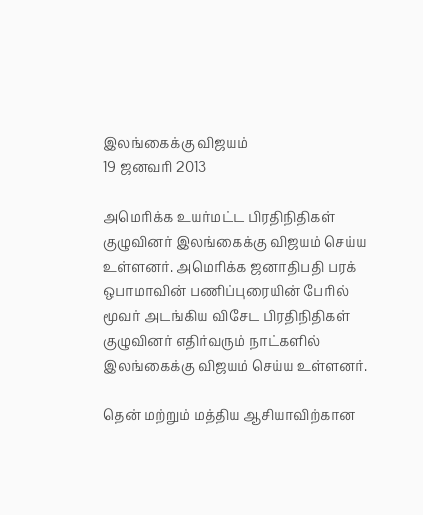இலங்கைக்கு விஜயம்
19 ஜனவரி 2013

அமெரிக்க உயர்மட்ட பிரதிநிதிகள் குழுவினர் இலங்கைக்கு விஜயம் செய்ய உள்ளனர். அமெரிக்க ஜனாதிபதி பரக் ஒபாமாவின் பணிப்புரையின் பேரில் மூவர் அடங்கிய விசேட பிரதிநிதிகள் குழுவினர் எதிர்வரும் நாட்களில் இலங்கைக்கு விஜயம் செய்ய உள்ளனர்.

தென் மற்றும் மத்திய ஆசியாவிற்கான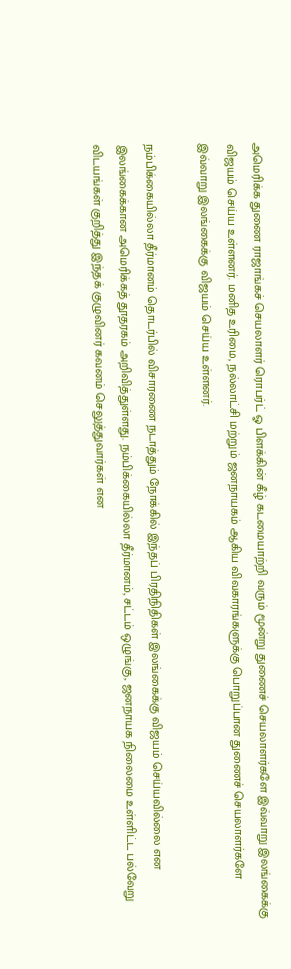அமெரிக்க துணை ராஜாங்கச் செயலாளர் ரொபர்ட் ஓ பிளக்கின் கீழ் கடமையாற்றி வரும் மூன்று துணைச் செயலாளர்களே இவ்வாறு இலங்கைக்கு விஜயம் செய்ய உள்ளனர். மனித உரிமை, நல்லாட்சி மற்றும் ஜனநாயகம் ஆகிய விவகாரங்களுக்கு பொறுப்பான துணைச் செயலாளர்களே இவ்வாறு இலங்கைக்கு விஜயம் செய்ய உள்ளனர்.

நம்பிக்கையில்லா தீர்மானம் தொடர்பில் விசாரணை நடாத்தும் நோக்கில் இந்தப் பிரதிநிதிகள் இலங்கைக்கு விஜயம் செய்யவில்லை என இலங்கைக்கான அமெரிக்கத் தூதரகம் அறிவித்துள்ளது. நம்பிக்கையில்லா தீர்மானம், சட்டம் ஒழுங்கு, ஜனநாயக நிலைமை உள்ளிட்ட பல்வேறு விடயங்கள் குறித்து இந்தக் குழுவினர் கவனம் செலுத்துவார்கள் என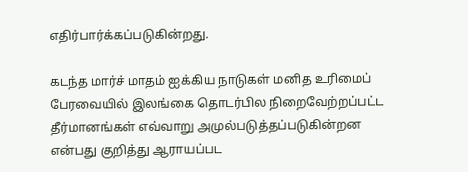எதிர்பார்க்கப்படுகின்றது.

கடந்த மார்ச் மாதம் ஐக்கிய நாடுகள் மனித உரிமைப் பேரவையில் இலங்கை தொடர்பில நிறைவேற்றப்பட்ட தீர்மானங்கள் எவ்வாறு அமுல்படுத்தப்படுகின்றன என்பது குறித்து ஆராயப்பட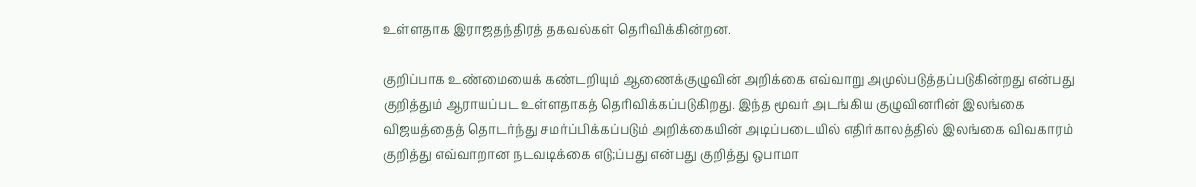உள்ளதாக இராஜதந்திரத் தகவல்கள் தெரிவிக்கின்றன.

குறிப்பாக உண்மையைக் கண்டறியும் ஆணைக்குழுவின் அறிக்கை எவ்வாறு அமுல்படுத்தப்படுகின்றது என்பது குறித்தும் ஆராயப்பட உள்ளதாகத் தெரிவிக்கப்படுகிறது. இந்த மூவர் அடங்கிய குழுவினரின் இலங்கை விஜயத்தைத் தொடர்ந்து சமர்ப்பிக்கப்படும் அறிக்கையின் அடிப்படையில் எதிர்காலத்தில் இலங்கை விவகாரம் குறித்து எவ்வாறான நடவடிக்கை எடு;ப்பது என்பது குறித்து ஒபாமா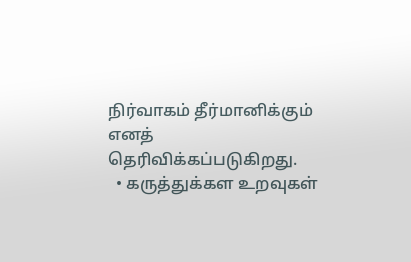நிர்வாகம் தீர்மானிக்கும் எனத் தெரிவிக்கப்படுகிறது.
  • கருத்துக்கள உறவுகள்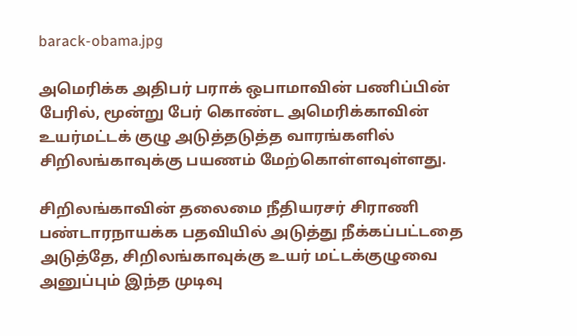barack-obama.jpg

அமெரிக்க அதிபர் பராக் ஒபாமாவின் பணிப்பின் பேரில், மூன்று பேர் கொண்ட அமெரிக்காவின் உயர்மட்டக் குழு அடுத்தடுத்த வாரங்களில் சிறிலங்காவுக்கு பயணம் மேற்கொள்ளவுள்ளது.

சிறிலங்காவின் தலைமை நீதியரசர் சிராணி பண்டாரநாயக்க பதவியில் அடுத்து நீக்கப்பட்டதை அடுத்தே, சிறிலங்காவுக்கு உயர் மட்டக்குழுவை அனுப்பும் இந்த முடிவு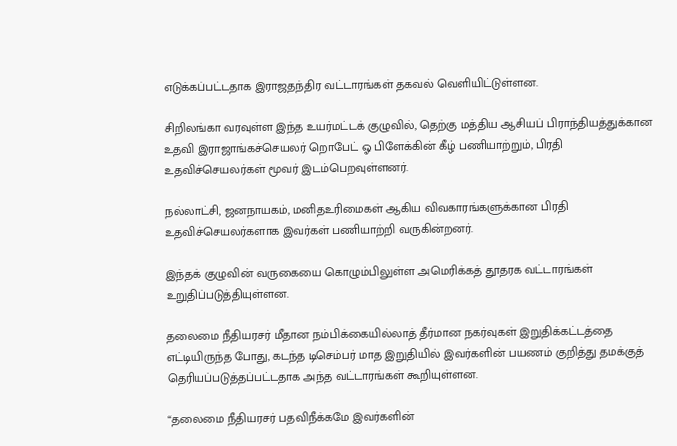எடுக்கப்பட்டதாக இராஜதந்திர வட்டாரங்கள் தகவல் வெளியிட்டுள்ளன.

சிறிலங்கா வரவுள்ள இந்த உயர்மட்டக் குழுவில், தெற்கு மத்திய ஆசியப் பிராந்தியத்துக்கான உதவி இராஜாங்கச்செயலர் றொபேட் ஓ பிளேக்கின் கீழ் பணியாற்றும், பிரதி உதவிச்செயலர்கள் மூவர் இடம்பெறவுள்ளனர்.

நல்லாட்சி, ஜனநாயகம், மனிதஉரிமைகள் ஆகிய விவகாரங்களுக்கான பிரதி உதவிச்செயலர்களாக இவர்கள் பணியாற்றி வருகின்றனர்.

இந்தக் குழுவின் வருகையை கொழும்பிலுள்ள அமெரிக்கத் தூதரக வட்டாரங்கள் உறுதிப்படுத்தியுள்ளன.

தலைமை நீதியரசர் மீதான நம்பிக்கையில்லாத் தீர்மான நகர்வுகள் இறுதிக்கட்டத்தை எட்டியிருந்த போது, கடந்த டிசெம்பர் மாத இறுதியில் இவர்களின் பயணம் குறித்து தமக்குத் தெரியப்படுத்தப்பட்டதாக அந்த வட்டாரங்கள் கூறியுள்ளன.

“தலைமை நீதியரசர் பதவிநீக்கமே இவர்களின்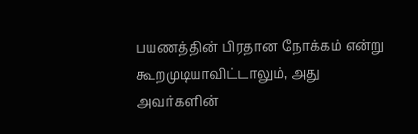பயணத்தின் பிரதான நோக்கம் என்று கூறமுடியாவிட்டாலும், அது அவர்களின்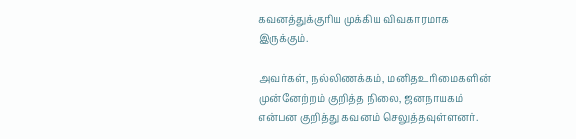கவனத்துக்குரிய முக்கிய விவகாரமாக இருக்கும்.

அவர்கள், நல்லிணக்கம், மனிதஉரிமைகளின் முன்னேற்றம் குறித்த நிலை, ஜனநாயகம் என்பன குறித்து கவனம் செலுத்தவுள்ளனர்.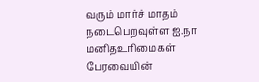வரும் மார்ச் மாதம் நடைபெறவுள்ள ஐ.நா மனிதஉரிமைகள் பேரவையின்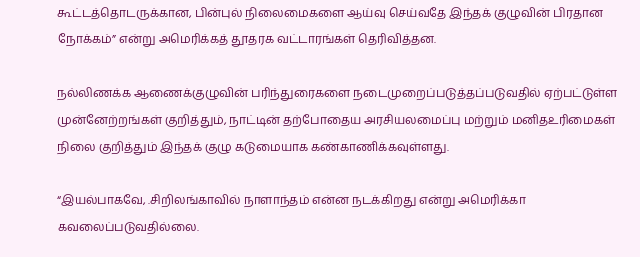கூட்டத்தொடருக்கான, பின்புல் நிலைமைகளை ஆய்வு செய்வதே இந்தக் குழுவின் பிரதான நோக்கம்” என்று அமெரிக்கத் தூதரக வட்டாரங்கள் தெரிவித்தன.

நல்லிணக்க ஆணைக்குழுவின் பரிந்துரைகளை நடைமுறைப்படுத்தப்படுவதில் ஏற்பட்டுள்ள முன்னேற்றங்கள் குறித்தும், நாட்டின் தற்போதைய அரசியலமைப்பு மற்றும் மனிதஉரிமைகள் நிலை குறித்தும் இந்தக் குழு கடுமையாக கண்காணிக்கவுள்ளது.

“இயல்பாகவே, .சிறிலங்காவில் நாளாந்தம் என்ன நடக்கிறது என்று அமெரிக்கா கவலைப்படுவதில்லை.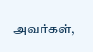அவர்கள்,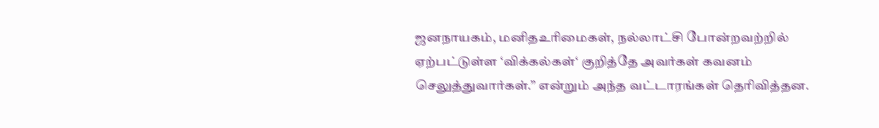ஜனநாயகம், மனிதஉரிமைகள், நல்லாட்சி போன்றவற்றில் ஏற்பட்டுள்ள ‘விக்கல்கள்‘ குறித்தே அவர்கள் கவனம் செலுத்துவார்கள்.” என்றும் அந்த வட்டாரங்கள் தெரிவித்தன.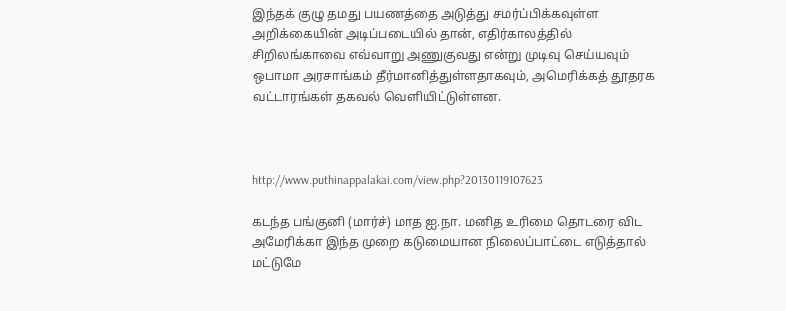இந்தக் குழு தமது பயணத்தை அடுத்து சமர்ப்பிக்கவுள்ள அறிக்கையின் அடிப்படையில் தான், எதிர்காலத்தில் சிறிலங்காவை எவ்வாறு அணுகுவது என்று முடிவு செய்யவும் ஒபாமா அரசாங்கம் தீர்மானித்துள்ளதாகவும், அமெரிக்கத் தூதரக வட்டாரங்கள் தகவல் வெளியிட்டுள்ளன.



http://www.puthinappalakai.com/view.php?20130119107623

கடந்த பங்குனி (மார்ச்) மாத ஐ.நா. மனித உரிமை தொடரை விட அமேரிக்கா இந்த முறை கடுமையான நிலைப்பாட்டை எடுத்தால் மட்டுமே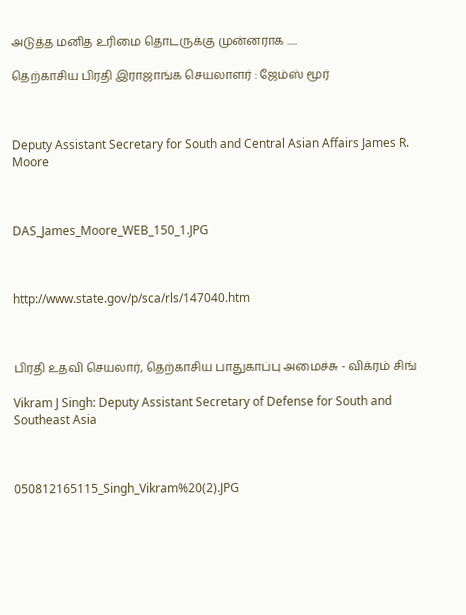அடுத்த மனித உரிமை தொடருக்கு முன்னராக .....

தெற்காசிய பிரதி இராஜாங்க செயலாளர் : ஜேம்ஸ் மூர்



Deputy Assistant Secretary for South and Central Asian Affairs James R. Moore



DAS_James_Moore_WEB_150_1.JPG



http://www.state.gov/p/sca/rls/147040.htm



பிரதி உதவி செயலார், தெற்காசிய பாதுகாப்பு அமைச்சு - விக்ரம் சிங்

Vikram J Singh: Deputy Assistant Secretary of Defense for South and Southeast Asia



050812165115_Singh_Vikram%20(2).JPG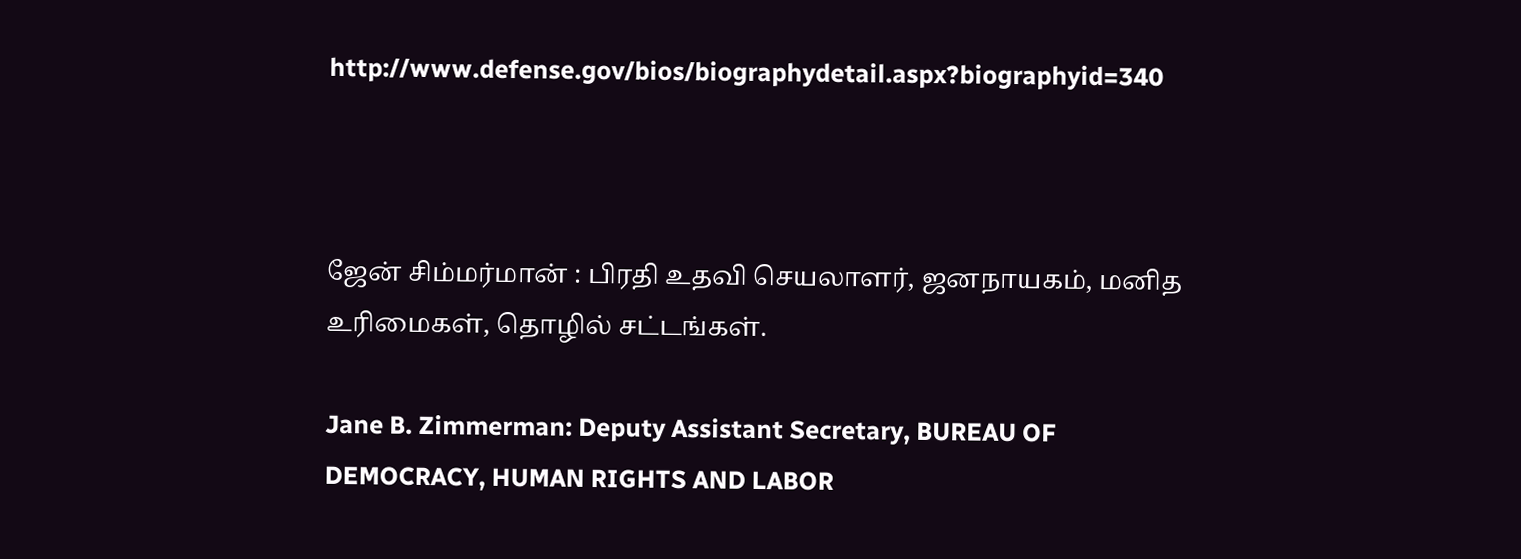http://www.defense.gov/bios/biographydetail.aspx?biographyid=340



ஜேன் சிம்மர்மான் : பிரதி உதவி செயலாளர், ஜனநாயகம், மனித உரிமைகள், தொழில் சட்டங்கள்.

Jane B. Zimmerman: Deputy Assistant Secretary, BUREAU OF DEMOCRACY, HUMAN RIGHTS AND LABOR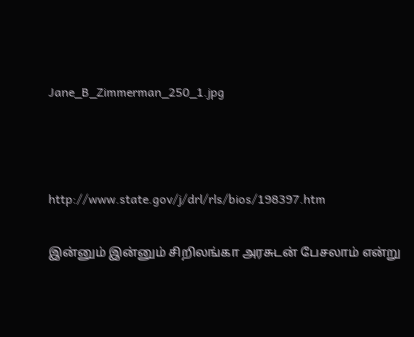Jane_B_Zimmerman_250_1.jpg



http://www.state.gov/j/drl/rls/bios/198397.htm

இன்னும் இன்னும் சிறிலங்கா அரசுடன் பேசலாம் என்று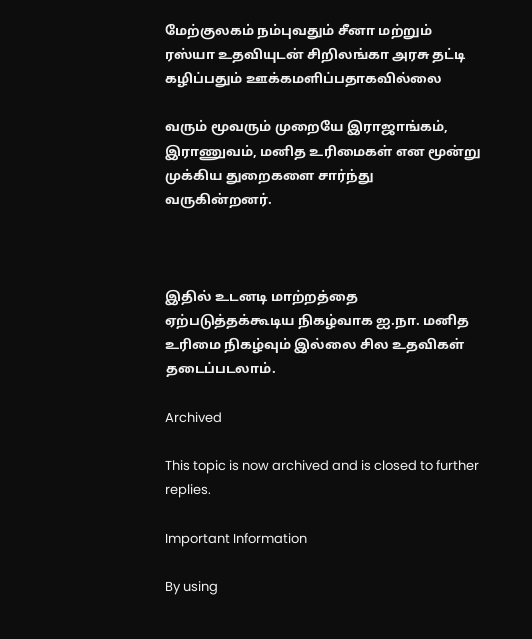மேற்குலகம் நம்புவதும் சீனா மற்றும் ரஸ்யா உதவியுடன் சிறிலங்கா அரசு தட்டி கழிப்பதும் ஊக்கமளிப்பதாகவில்லை

வரும் மூவரும் முறையே இராஜாங்கம், இராணுவம், மனித உரிமைகள் என மூன்று முக்கிய துறைகளை சார்ந்து வருகின்றனர்.



இதில் உடனடி மாற்றத்தை ஏற்படுத்தக்கூடிய நிகழ்வாக ஐ.நா. மனித உரிமை நிகழ்வும் இல்லை சில உதவிகள் தடைப்படலாம்.

Archived

This topic is now archived and is closed to further replies.

Important Information

By using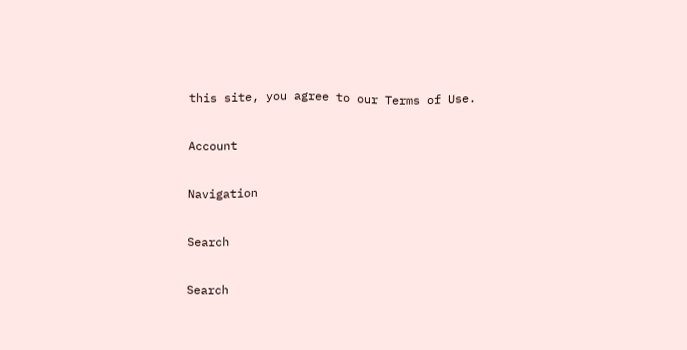this site, you agree to our Terms of Use.

Account

Navigation

Search

Search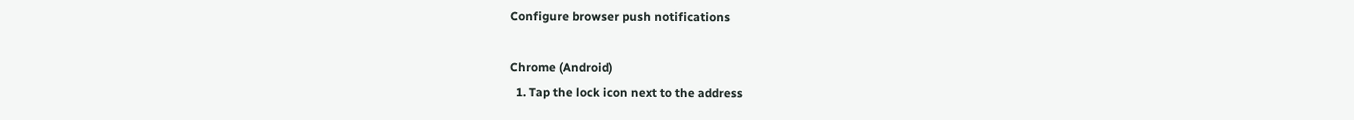Configure browser push notifications

Chrome (Android)
  1. Tap the lock icon next to the address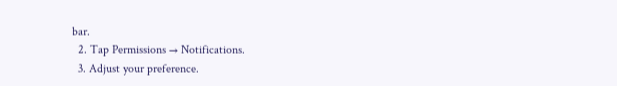bar.
  2. Tap Permissions → Notifications.
  3. Adjust your preference.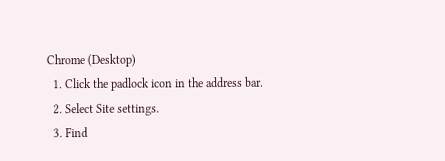Chrome (Desktop)
  1. Click the padlock icon in the address bar.
  2. Select Site settings.
  3. Find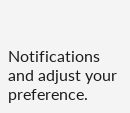Notifications and adjust your preference.